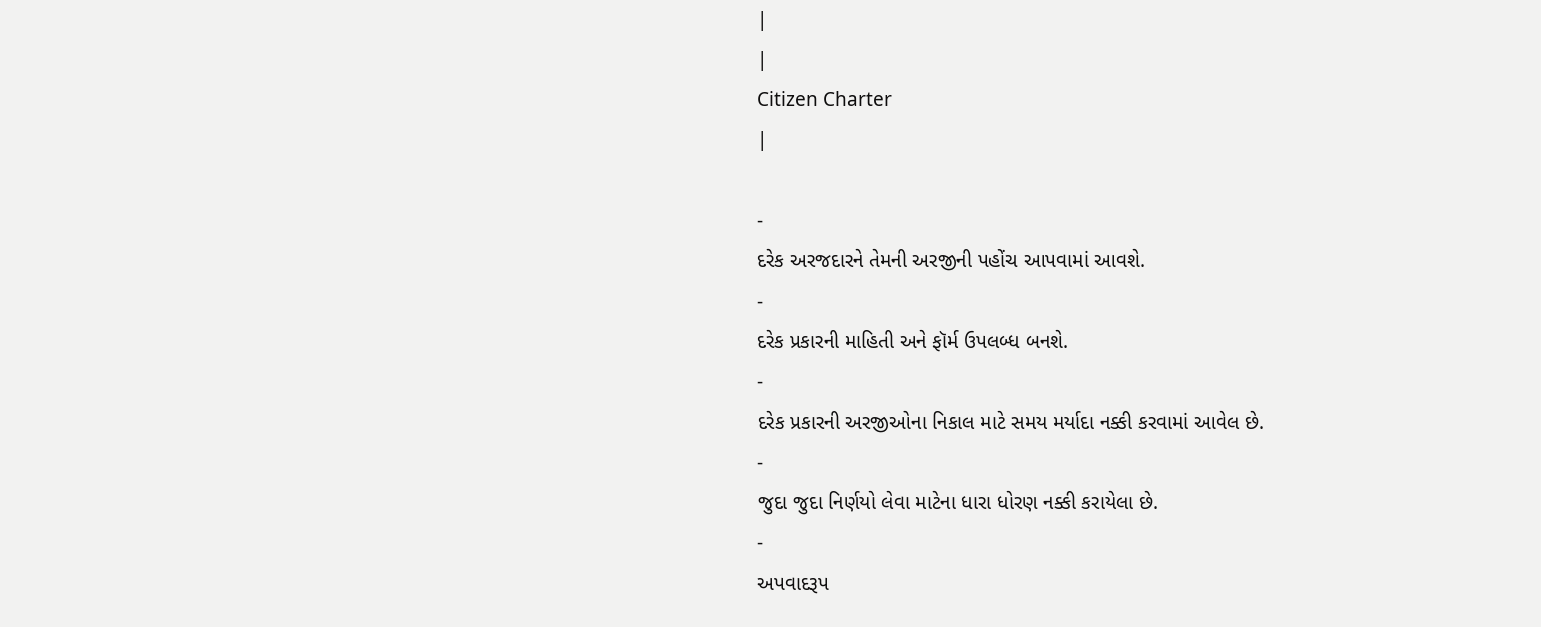|
|
Citizen Charter
|

-
દરેક અરજદારને તેમની અરજીની પહોંચ આપવામાં આવશે.
-
દરેક પ્રકારની માહિતી અને ફૉર્મ ઉપલબ્ધ બનશે.
-
દરેક પ્રકારની અરજીઓના નિકાલ માટે સમય મર્યાદા નક્કી કરવામાં આવેલ છે.
-
જુદા જુદા નિર્ણયો લેવા માટેના ધારા ધોરણ નક્કી કરાયેલા છે.
-
અપવાદરૂપ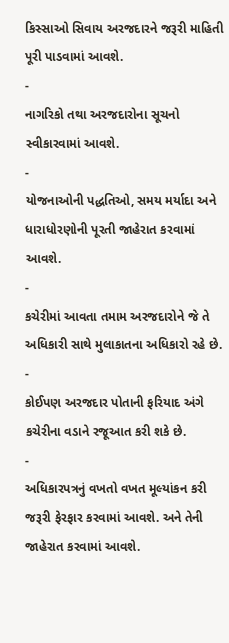કિસ્સાઓ સિવાય અરજદારને જરૂરી માહિતી પૂરી પાડવામાં આવશે.
-
નાગરિકો તથા અરજદારોના સૂચનો સ્વીકારવામાં આવશે.
-
યોજનાઓની પદ્ધતિઓ, સમય મર્યાદા અને ધારાધોરણોની પૂરતી જાહેરાત કરવામાં આવશે.
-
કચેરીમાં આવતા તમામ અરજદારોને જે તે અધિકારી સાથે મુલાકાતના અધિકારો રહે છે.
-
કોઈપણ અરજદાર પોતાની ફરિયાદ અંગે કચેરીના વડાને રજૂઆત કરી શકે છે.
-
અધિકારપત્રનું વખતો વખત મૂલ્યાંકન કરી જરૂરી ફેરફાર કરવામાં આવશે. અને તેની જાહેરાત કરવામાં આવશે.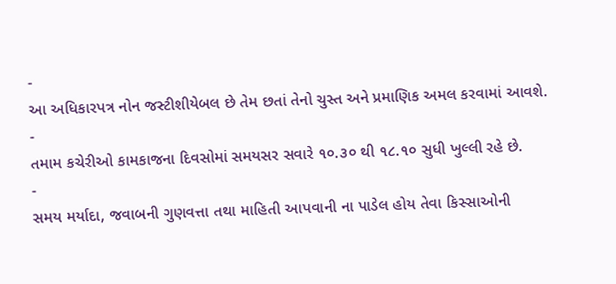-
આ અધિકારપત્ર નોન જસ્ટીશીયેબલ છે તેમ છતાં તેનો ચુસ્ત અને પ્રમાણિક અમલ કરવામાં આવશે.
-
તમામ કચેરીઓ કામકાજના દિવસોમાં સમયસર સવારે ૧૦.૩૦ થી ૧૮.૧૦ સુધી ખુલ્લી રહે છે.
-
સમય મર્યાદા, જવાબની ગુણવત્તા તથા માહિતી આપવાની ના પાડેલ હોય તેવા કિસ્સાઓની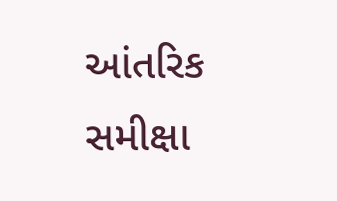આંતરિક સમીક્ષા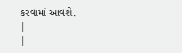કરવામાં આવશે.
|
|